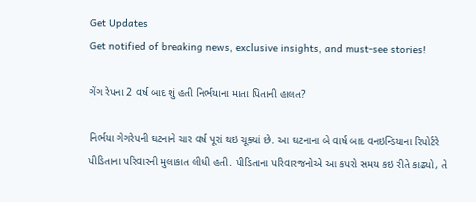Get Updates
Get notified of breaking news, exclusive insights, and must-see stories!

ગેંગ રેપના 2 વર્ષ બાદ શું હતી નિર્ભયાના માતા પિતાની હાલત?

નિર્ભયા ગેગરેપની ઘટનાને ચાર વર્ષ પૂરાં થઇ ચૂક્યાં છે. આ ઘટનાના બે વાર્ષ બાદ વનઇન્ડિયાના રિપોર્ટરે પીડિતાના પરિવારની મુલાકાત લીધી હતી. પીડિતાના પરિવારજનોએ આ કપરો સમય કઇ રીતે કાઢ્યો, તે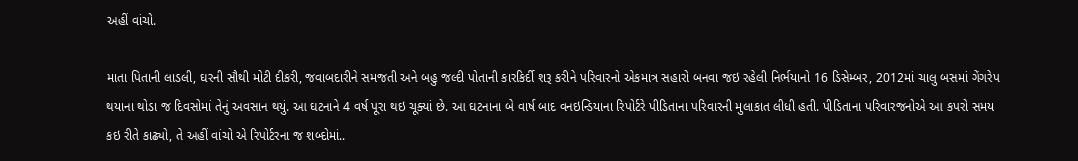અહીં વાંચો.

માતા પિતાની લાડલી, ઘરની સૌથી મોટી દીકરી, જવાબદારીને સમજતી અને બહુ જલ્દી પોતાની કારકિર્દી શરૂ કરીને પરિવારનો એકમાત્ર સહારો બનવા જઇ રહેલી નિર્ભયાનો 16 ડિસેમ્બર, 2012માં ચાલુ બસમાં ગેંગરેપ થયાના થોડા જ દિવસોમાં તેનું અવસાન થયું. આ ઘટનાને 4 વર્ષ પૂરા થઇ ચૂક્યાં છે. આ ઘટનાના બે વાર્ષ બાદ વનઇન્ડિયાના રિપોર્ટરે પીડિતાના પરિવારની મુલાકાત લીધી હતી. પીડિતાના પરિવારજનોએ આ કપરો સમય કઇ રીતે કાઢ્યો, તે અહીં વાંચો એ રિપોર્ટરના જ શબ્દોમાં..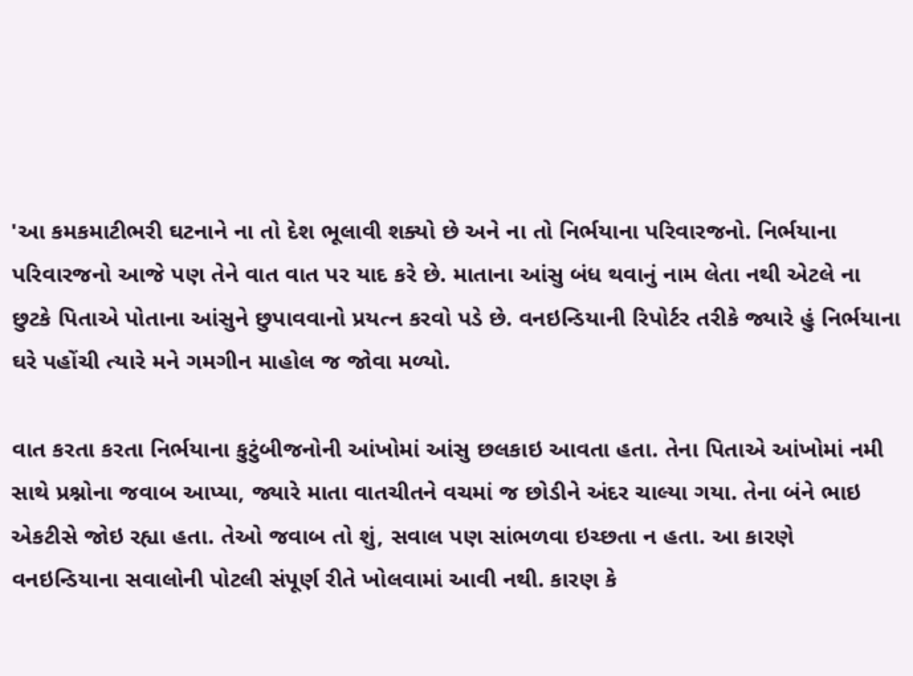'આ કમકમાટીભરી ઘટનાને ના તો દેશ ભૂલાવી શક્યો છે અને ના તો નિર્ભયાના પરિવારજનો. નિર્ભયાના પરિવારજનો આજે પણ તેને વાત વાત પર યાદ કરે છે. માતાના આંસુ બંધ થવાનું નામ લેતા નથી એટલે ના છુટકે પિતાએ પોતાના આંસુને છુપાવવાનો પ્રયત્ન કરવો પડે છે. વનઇન્ડિયાની રિપોર્ટર તરીકે જ્યારે હું નિર્ભયાના ઘરે પહોંચી ત્યારે મને ગમગીન માહોલ જ જોવા મળ્યો.

વાત કરતા કરતા નિર્ભયાના કુટુંબીજનોની આંખોમાં આંસુ છલકાઇ આવતા હતા. તેના પિતાએ આંખોમાં નમી સાથે પ્રશ્નોના જવાબ આપ્યા, જ્યારે માતા વાતચીતને વચમાં જ છોડીને અંદર ચાલ્યા ગયા. તેના બંને ભાઇ એકટીસે જોઇ રહ્યા હતા. તેઓ જવાબ તો શું, સવાલ પણ સાંભળવા ઇચ્છતા ન હતા. આ કારણે વનઇન્ડિયાના સવાલોની પોટલી સંપૂર્ણ રીતે ખોલવામાં આવી નથી. કારણ કે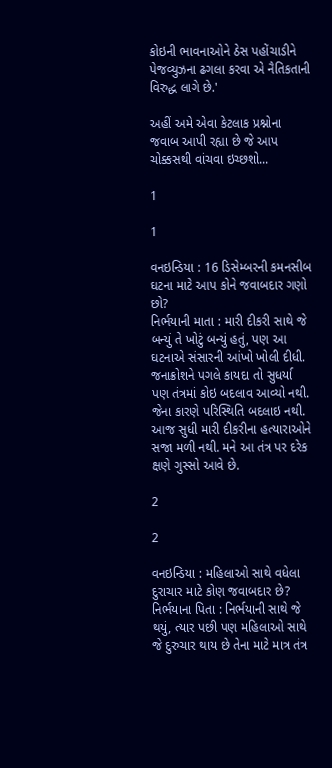કોઇની ભાવનાઓને ઠેસ પહોંચાડીને પેજવ્યુઝના ઢગલા કરવા એ નૈતિકતાની વિરુદ્ધ લાગે છે.'

અહીં અમે એવા કેટલાક પ્રશ્નોના જવાબ આપી રહ્યા છે જે આપ ચોક્કસથી વાંચવા ઇચ્છશો...

1

1

વનઇન્ડિયા : 16 ડિસેમ્બરની કમનસીબ ઘટના માટે આપ કોને જવાબદાર ગણો છો?
નિર્ભયાની માતા : મારી દીકરી સાથે જે બન્યું તે ખોટું બન્યું હતું, પણ આ ઘટનાએ સંસારની આંખો ખોલી દીધી. જનાક્રોશને પગલે કાયદા તો સુધર્યા પણ તંત્રમાં કોઇ બદલાવ આવ્યો નથી. જેના કારણે પરિસ્થિતિ બદલાઇ નથી. આજ સુધી મારી દીકરીના હત્યારાઓને સજા મળી નથી. મને આ તંત્ર પર દરેક ક્ષણે ગુસ્સો આવે છે.

2

2

વનઇન્ડિયા : મહિલાઓ સાથે વધેલા દુરાચાર માટે કોણ જવાબદાર છે?
નિર્ભયાના પિતા : નિર્ભયાની સાથે જે થયું, ત્યાર પછી પણ મહિલાઓ સાથે જે દુરુચાર થાય છે તેના માટે માત્ર તંત્ર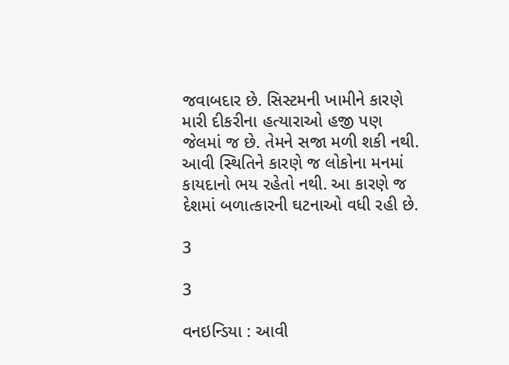જવાબદાર છે. સિસ્ટમની ખામીને કારણે મારી દીકરીના હત્યારાઓ હજી પણ જેલમાં જ છે. તેમને સજા મળી શકી નથી. આવી સ્થિતિને કારણે જ લોકોના મનમાં કાયદાનો ભય રહેતો નથી. આ કારણે જ દેશમાં બળાત્કારની ઘટનાઓ વધી રહી છે.

3

3

વનઇન્ડિયા : આવી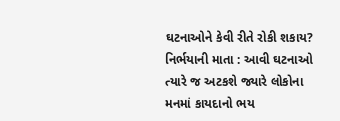ઘટનાઓને કેવી રીતે રોકી શકાય?
નિર્ભયાની માતા : આવી ઘટનાઓ ત્યારે જ અટકશે જ્યારે લોકોના મનમાં કાયદાનો ભય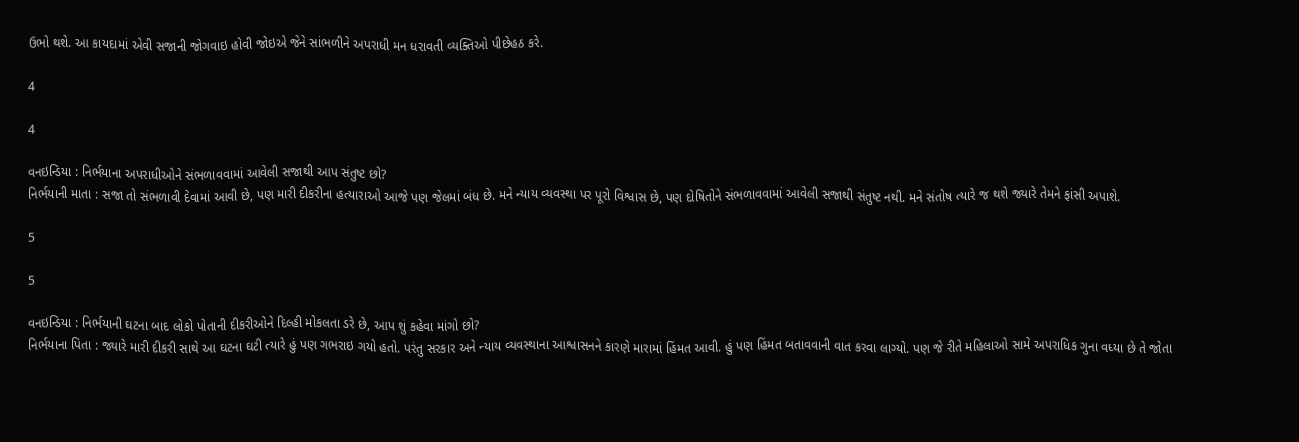ઉભો થશે. આ કાયદામાં એવી સજાની જોગવાઇ હોવી જોઇએ જેને સાંભળીને અપરાધી મન ધરાવતી વ્યક્તિઓ પીછેહઠ કરે.

4

4

વનઇન્ડિયા : નિર્ભયાના અપરાધીઓને સંભળાવવામાં આવેલી સજાથી આપ સંતુષ્ટ છો?
નિર્ભયાની માતા : સજા તો સંભળાવી દેવામાં આવી છે, પણ મારી દીકરીના હત્યારાઓ આજે પણ જેલમાં બંધ છે. મને ન્યાય વ્યવસ્થા પર પૂરો વિશ્વાસ છે, પણ દોષિતોને સંભળાવવામાં આવેલી સજાથી સંતુષ્ટ નથી. મને સંતોષ ત્યારે જ થશે જ્યારે તેમને ફાંસી અપાશે.

5

5

વનઇન્ડિયા : નિર્ભયાની ઘટના બાદ લોકો પોતાની દીકરીઓને દિલ્હી મોકલતા ડરે છે, આપ શું કહેવા માંગો છો?
નિર્ભયાના પિતા : જ્યારે મારી દીકરી સાથે આ ઘટના ઘટી ત્યારે હું પણ ગભરાઇ ગયો હતો. પરંતુ સરકાર અને ન્યાય વ્યવસ્થાના આશ્વાસનને કારણે મારામાં હિંમત આવી. હું પણ હિંમત બતાવવાની વાત કરવા લાગ્યો. પણ જે રીતે મહિલાઓ સામે અપરાધિક ગુના વધ્યા છે તે જોતા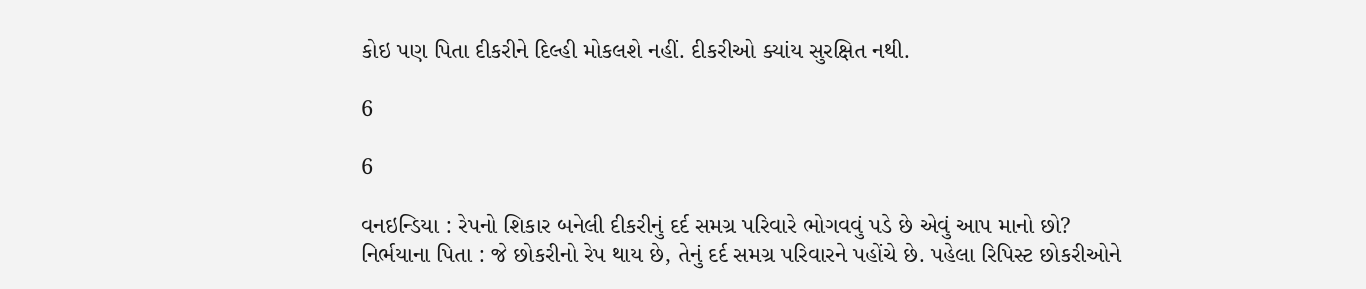કોઇ પણ પિતા દીકરીને દિલ્હી મોકલશે નહીં. દીકરીઓ ક્યાંય સુરક્ષિત નથી.

6

6

વનઇન્ડિયા : રેપનો શિકાર બનેલી દીકરીનું દર્દ સમગ્ર પરિવારે ભોગવવું પડે છે એવું આપ માનો છો?
નિર્ભયાના પિતા : જે છોકરીનો રેપ થાય છે, તેનું દર્દ સમગ્ર પરિવારને પહોંચે છે. પહેલા રિપિસ્ટ છોકરીઓને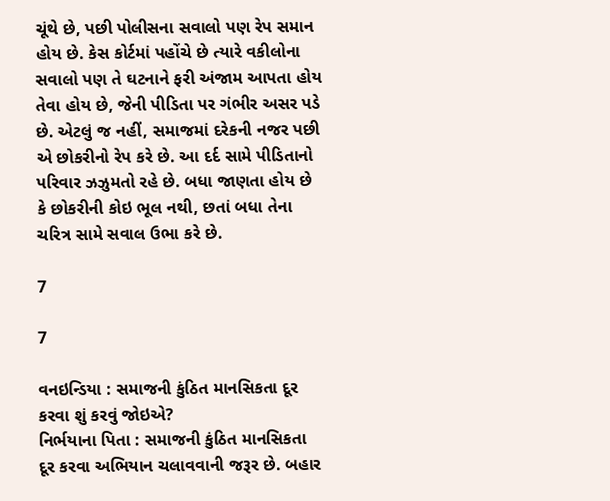ચૂંથે છે, પછી પોલીસના સવાલો પણ રેપ સમાન હોય છે. કેસ કોર્ટમાં પહોંચે છે ત્યારે વકીલોના સવાલો પણ તે ઘટનાને ફરી અંજામ આપતા હોય તેવા હોય છે, જેની પીડિતા પર ગંભીર અસર પડે છે. એટલું જ નહીં, સમાજમાં દરેકની નજર પછી એ છોકરીનો રેપ કરે છે. આ દર્દ સામે પીડિતાનો પરિવાર ઝઝુમતો રહે છે. બધા જાણતા હોય છે કે છોકરીની કોઇ ભૂલ નથી, છતાં બધા તેના ચરિત્ર સામે સવાલ ઉભા કરે છે.

7

7

વનઇન્ડિયા : સમાજની કુંઠિત માનસિકતા દૂર કરવા શું કરવું જોઇએ?
નિર્ભયાના પિતા : સમાજની કુંઠિત માનસિકતા દૂર કરવા અભિયાન ચલાવવાની જરૂર છે. બહાર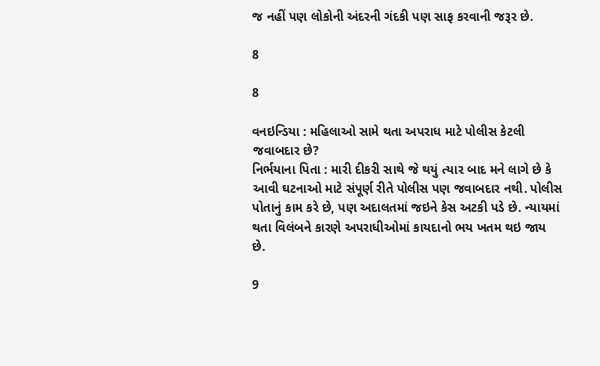જ નહીં પણ લોકોની અંદરની ગંદકી પણ સાફ કરવાની જરૂર છે.

8

8

વનઇન્ડિયા : મહિલાઓ સામે થતા અપરાધ માટે પોલીસ કેટલી જવાબદાર છે?
નિર્ભયાના પિતા : મારી દીકરી સાથે જે થયું ત્યાર બાદ મને લાગે છે કે આવી ઘટનાઓ માટે સંપૂર્ણ રીતે પોલીસ પણ જવાબદાર નથી. પોલીસ પોતાનું કામ કરે છે, પણ અદાલતમાં જઇને કેસ અટકી પડે છે. ન્યાયમાં થતા વિલંબને કારણે અપરાધીઓમાં કાયદાનો ભય ખતમ થઇ જાય છે.

9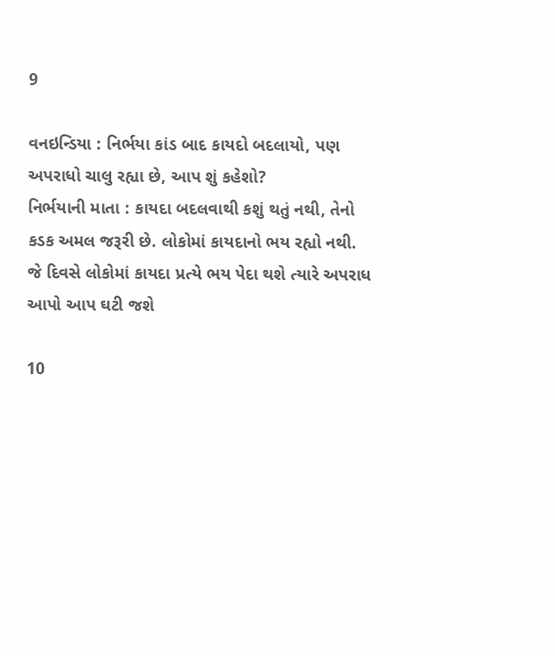9

વનઇન્ડિયા : નિર્ભયા કાંડ બાદ કાયદો બદલાયો, પણ અપરાધો ચાલુ રહ્યા છે, આપ શું કહેશો?
નિર્ભયાની માતા : કાયદા બદલવાથી કશું થતું નથી, તેનો કડક અમલ જરૂરી છે. લોકોમાં કાયદાનો ભય રહ્યો નથી. જે દિવસે લોકોમાં કાયદા પ્રત્યે ભય પેદા થશે ત્યારે અપરાધ આપો આપ ઘટી જશે

10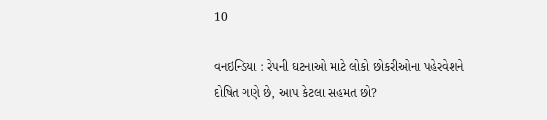10

વનઇન્ડિયા : રેપની ઘટનાઓ માટે લોકો છોકરીઓના પહેરવેશને દોષિત ગણે છે, આપ કેટલા સહમત છો?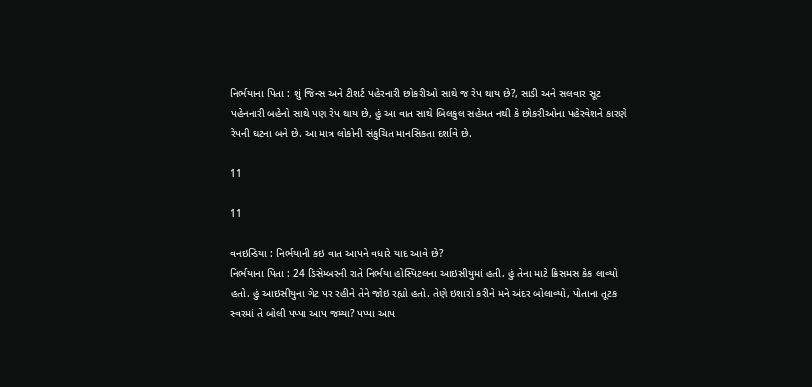નિર્ભયાના પિતા : શું જિન્સ અને ટીશર્ટ પહેરનારી છોકરીઓ સાથે જ રેપ થાય છે?, સાડી અને સલવાર સૂટ પહેનનારી બહેનો સાથે પણ રેપ થાય છે, હું આ વાત સાથે બિલકુલ સહેમત નથી કે છોકરીઓના પહેરવેશને કારણે રેપની ઘટના બને છે. આ માત્ર લોકોની સંકુચિત માનસિકતા દર્શાવે છે.

11

11

વનઇન્ડિયા : નિર્ભયાની કઇ વાત આપને વધારે યાદ આવે છે?
નિર્ભયાના પિતા : 24 ડિસેમ્બરની રાતે નિર્ભયા હોસ્પિટલના આઇસીયુમાં હતી. હું તેના માટે ક્રિસમસ કેક લાવ્યો હતો. હું આઇસીયુના ગેટ પર રહીને તેને જોઇ રહ્યો હતો. તેણે ઇશારો કરીને મને અંદર બોલાવ્યો, પોતાના તૂટક સ્વરમાં તે બોલી પપ્પા આપ જમ્યા? પપ્પા આપ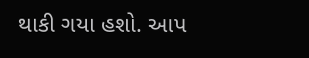થાકી ગયા હશો. આપ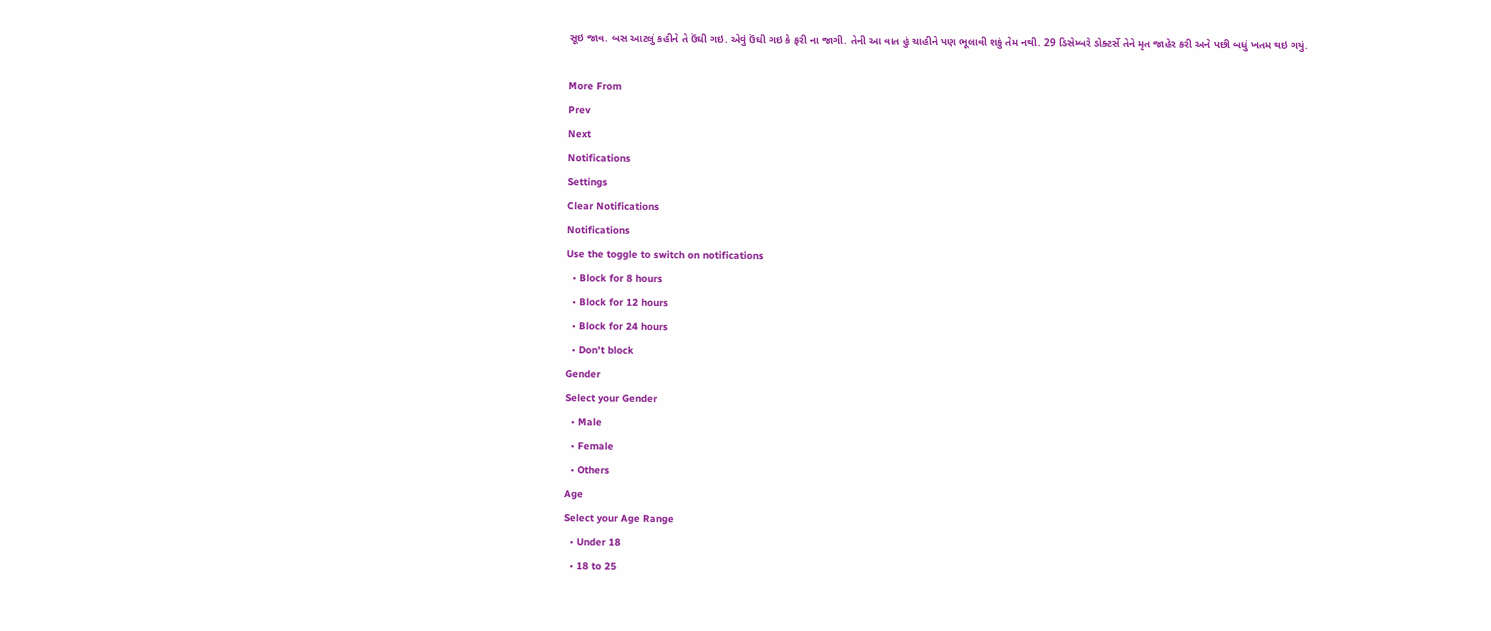સૂઇ જાવ. બસ આટલું કહીને તે ઉંઘી ગઇ. એવું ઉંઘી ગઇ કે ફરી ના જાગી. તેની આ વાત હું ચાહીને પણ ભૂલાવી શકું તેમ નથી. 29 ડિસેમ્બરે ડોક્ટર્સે તેને મૃત જાહેર કરી અને પછી બધું ખતમ થઇ ગયું.

More From
Prev
Next
Notifications
Settings
Clear Notifications
Notifications
Use the toggle to switch on notifications
  • Block for 8 hours
  • Block for 12 hours
  • Block for 24 hours
  • Don't block
Gender
Select your Gender
  • Male
  • Female
  • Others
Age
Select your Age Range
  • Under 18
  • 18 to 25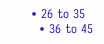• 26 to 35
  • 36 to 45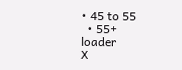• 45 to 55
  • 55+
loader
X